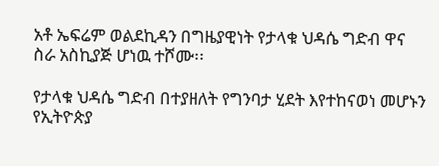አቶ ኤፍሬም ወልደኪዳን በግዜያዊነት የታላቁ ህዳሴ ግድብ ዋና ስራ አስኪያጅ ሆነዉ ተሾሙ፡፡

የታላቁ ህዳሴ ግድብ በተያዘለት የግንባታ ሂደት እየተከናወነ መሆኑን የኢትዮጵያ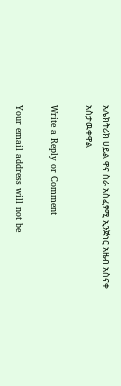አሌክትሪክ ሀይል ዋና ስራ አስፈፃሚ ኢንጅነር አዜብ አስናቀ አስታዉቀዋል

Write a Reply or Comment

Your email address will not be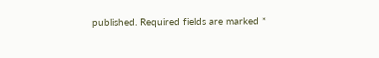published. Required fields are marked *